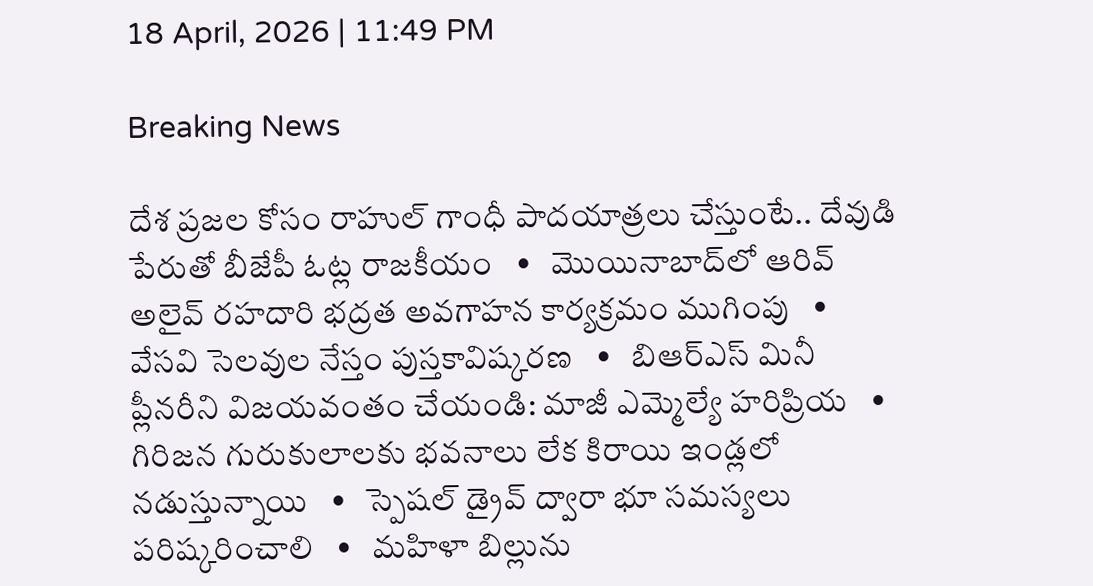18 April, 2026 | 11:49 PM

Breaking News

దేశ ప్రజల కోసం రాహుల్ గాంధీ పాదయాత్రలు చేస్తుంటే.. దేవుడి పేరుతో బీజేపీ ఓట్ల రాజకీయం   •   మొయినాబాద్‌లో ఆరివ్ అలైవ్ రహదారి భద్రత అవగాహన కార్యక్రమం ముగింపు   •   వేసవి సెలవుల నేస్తం పుస్తకావిష్కరణ   •   బిఆర్ఎస్ మినీ ప్లీనరీని విజయవంతం చేయండి: మాజీ ఎమ్మెల్యే హరిప్రియ   •   గిరిజన గురుకులాలకు భవనాలు లేక కిరాయి ఇండ్లలో నడుస్తున్నాయి   •   స్పెషల్ డ్రైవ్ ద్వారా భూ సమస్యలు పరిష్కరించాలి   •   మహిళా బిల్లును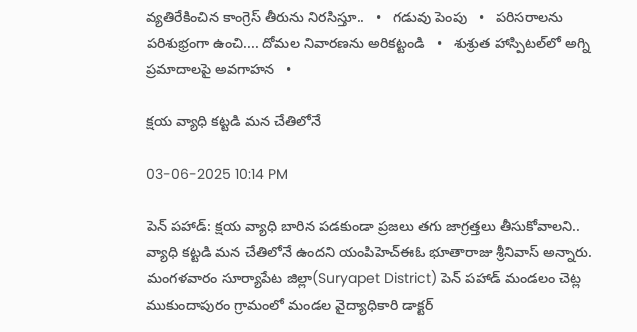వ్యతిరేకించిన కాంగ్రెస్ తీరును నిరసిస్తూ..   •   గడువు పెంపు   •   పరిసరాలను పరిశుభ్రంగా ఉంచి.... దోమల నివారణను అరికట్టండి   •   శుశ్రుత హాస్పిటల్‌లో అగ్ని ప్రమాదాలపై అవగాహన   •

క్షయ వ్యాధి కట్టడి మన చేతిలోనే

03-06-2025 10:14 PM

పెన్ పహాడ్: క్షయ వ్యాధి బారిన పడకుండా ప్రజలు తగు జాగ్రత్తలు తీసుకోవాలని.. వ్యాధి కట్టడి మన చేతిలోనే ఉందని యంపిహెచ్ఈఓ భూతారాజు శ్రీనివాస్ అన్నారు. మంగళవారం సూర్యాపేట జిల్లా(Suryapet District) పెన్ పహాడ్ మండలం చెట్ల ముకుందాపురం గ్రామంలో మండల వైద్యాధికారి డాక్టర్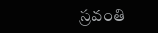స్రవంతి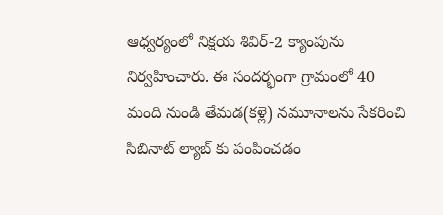ఆధ్వర్యంలో నిక్షయ శివిర్-2 క్యాంపును నిర్వహించారు. ఈ సందర్భంగా గ్రామంలో 40 మంది నుండి తేమడ(కళ్లె) నమూనాలను సేకరించి సిబినాట్ ల్యాబ్ కు పంపించడం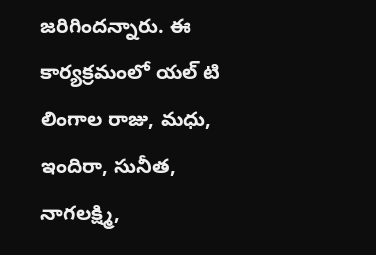జరిగిందన్నారు. ఈ కార్యక్రమంలో యల్ టి లింగాల రాజు, మధు, ఇందిరా, సునీత, నాగలక్ష్మి,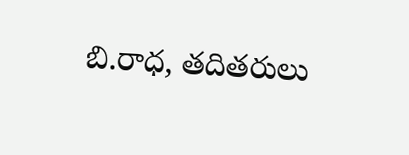బి.రాధ, తదితరులు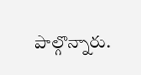పాల్గొన్నారు.